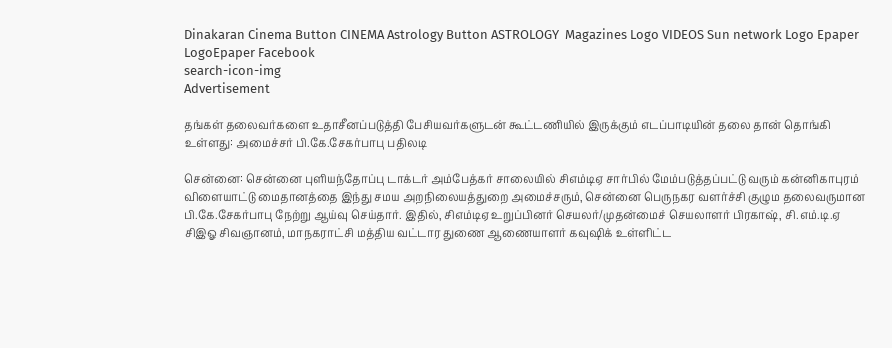Dinakaran Cinema Button CINEMA Astrology Button ASTROLOGY  Magazines Logo VIDEOS Sun network Logo Epaper LogoEpaper Facebook
search-icon-img
Advertisement

தங்கள் தலைவர்களை உதாசீனப்படுத்தி பேசியவர்களுடன் கூட்டணியில் இருக்கும் எடப்பாடியின் தலை தான் தொங்கி உள்ளது: அமைச்சர் பி.கே.சேகர்பாபு பதிலடி

சென்னை: சென்னை புளியந்தோப்பு டாக்டர் அம்பேத்கர் சாலையில் சிஎம்டிஏ சார்பில் மேம்படுத்தப்பட்டு வரும் கன்னிகாபுரம் விளையாட்டு மைதானத்தை இந்து சமய அறநிலையத்துறை அமைச்சரும், சென்னை பெருநகர வளர்ச்சி குழும தலைவருமான பி.கே.சேகர்பாபு நேற்று ஆய்வு செய்தார். இதில், சிஎம்டிஏ உறுப்பினர் செயலர்/முதன்மைச் செயலாளர் பிரகாஷ், சி.எம்.டி.ஏ சிஇஓ சிவஞானம், மாநகராட்சி மத்திய வட்டார துணை ஆணையாளர் கவுஷிக் உள்ளிட்ட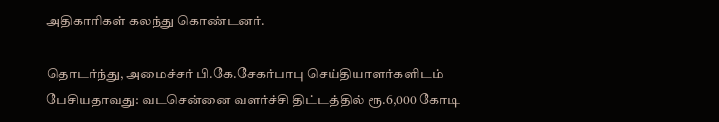அதிகாரிகள் கலந்து கொண்டனர்.

தொடர்ந்து, அமைச்சர் பி.கே.சேகர்பாபு செய்தியாளர்களிடம் பேசியதாவது: வடசென்னை வளர்ச்சி திட்டத்தில் ரூ.6,000 கோடி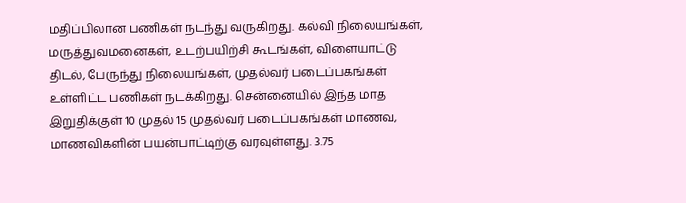மதிப்பிலான பணிகள் நடந்து வருகிறது. கல்வி நிலையங்கள், மருத்துவமனைகள், உடற்பயிற்சி கூடங்கள், விளையாட்டு திடல், பேருந்து நிலையங்கள், முதல்வர் படைப்பகங்கள் உள்ளிட்ட பணிகள் நடக்கிறது. சென்னையில் இந்த மாத இறுதிக்குள் 10 முதல் 15 முதல்வர் படைப்பகங்கள் மாணவ, மாணவிகளின் பயன்பாட்டிற்கு வரவுள்ளது. 3.75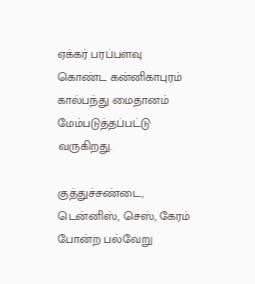ஏக்கர் பரப்பளவு கொண்ட கன்னிகாபுரம் கால்பந்து மைதானம் மேம்படுத்தப்பட்டு வருகிறது.

குத்துச்சண்டை, டென்னிஸ், செஸ், கேரம் போன்ற பல்வேறு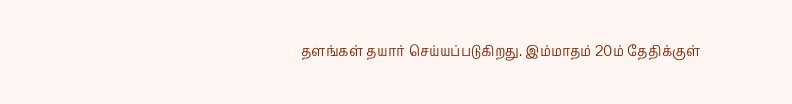தளங்கள் தயார் செய்யப்படுகிறது. இம்மாதம் 20ம் தேதிக்குள்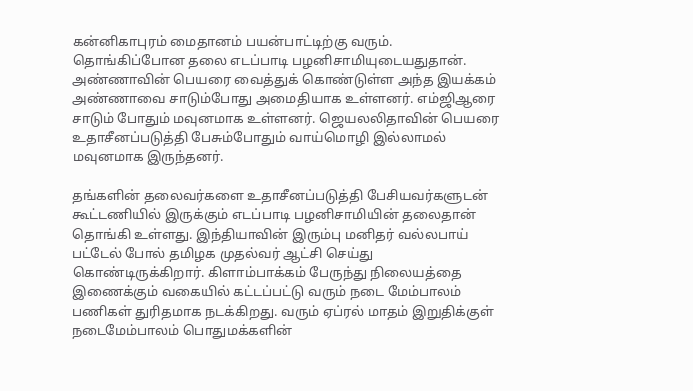கன்னிகாபுரம் மைதானம் பயன்பாட்டிற்கு வரும். தொங்கிப்போன தலை எடப்பாடி பழனிசாமியுடையதுதான். அண்ணாவின் பெயரை வைத்துக் கொண்டுள்ள அந்த இயக்கம் அண்ணாவை சாடும்போது அமைதியாக உள்ளனர். எம்ஜிஆரை சாடும் போதும் மவுனமாக உள்ளனர். ஜெயலலிதாவின் பெயரை உதாசீனப்படுத்தி பேசும்போதும் வாய்மொழி இல்லாமல் மவுனமாக இருந்தனர்.

தங்களின் தலைவர்களை உதாசீனப்படுத்தி பேசியவர்களுடன் கூட்டணியில் இருக்கும் எடப்பாடி பழனிசாமியின் தலைதான் தொங்கி உள்ளது. இந்தியாவின் இரும்பு மனிதர் வல்லபாய் பட்டேல் போல் தமிழக முதல்வர் ஆட்சி செய்து கொண்டிருக்கிறார். கிளாம்பாக்கம் பேருந்து நிலையத்தை இணைக்கும் வகையில் கட்டப்பட்டு வரும் நடை மேம்பாலம் பணிகள் துரிதமாக நடக்கிறது. வரும் ஏப்ரல் மாதம் இறுதிக்குள் நடைமேம்பாலம் பொதுமக்களின்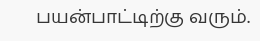பயன்பாட்டிற்கு வரும்.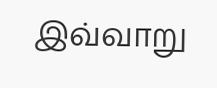இவ்வாறு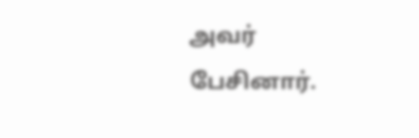அவர் பேசினார்.